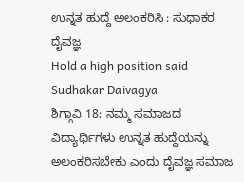ಉನ್ನತ ಹುದ್ದೆ ಅಲಂಕರಿಸಿ : ಸುಧಾಕರ ದೈವಜ್ಞ
Hold a high position said Sudhakar Daivagya
ಶಿಗ್ಗಾವಿ 18: ನಮ್ಮ ಸಮಾಜದ ವಿದ್ಯಾರ್ಥಿಗಳು ಉನ್ನತ ಹುದ್ದೆಯನ್ನು ಅಲಂಕರಿಸಬೇಕು ಎಂದು ದೈವಜ್ಞ ಸಮಾಜ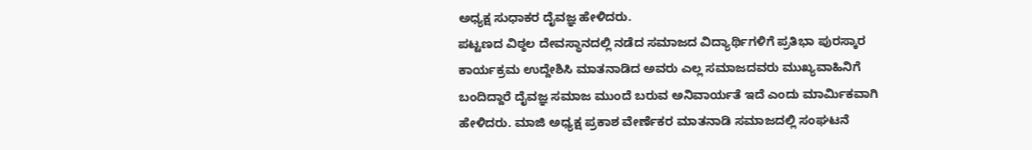ಅಧ್ಯಕ್ಷ ಸುಧಾಕರ ದೈವಜ್ಞ ಹೇಳಿದರು.
ಪಟ್ಟಣದ ವಿಠ್ಠಲ ದೇವಸ್ಥಾನದಲ್ಲಿ ನಡೆದ ಸಮಾಜದ ವಿದ್ಯಾರ್ಥಿಗಳಿಗೆ ಪ್ರತಿಭಾ ಪುರಸ್ಕಾರ ಕಾರ್ಯಕ್ರಮ ಉದ್ದೇಶಿಸಿ ಮಾತನಾಡಿದ ಅವರು ಎಲ್ಲ ಸಮಾಜದವರು ಮುಖ್ಯವಾಹಿನಿಗೆ ಬಂದಿದ್ದಾರೆ ದೈವಜ್ಞ ಸಮಾಜ ಮುಂದೆ ಬರುವ ಅನಿವಾರ್ಯತೆ ಇದೆ ಎಂದು ಮಾರ್ಮಿಕವಾಗಿ ಹೇಳಿದರು. ಮಾಜಿ ಅಧ್ಯಕ್ಷ ಪ್ರಕಾಶ ವೇರ್ಣೆಕರ ಮಾತನಾಡಿ ಸಮಾಜದಲ್ಲಿ ಸಂಘಟನೆ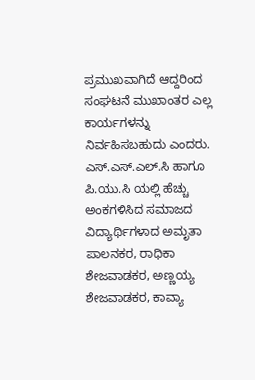ಪ್ರಮುಖವಾಗಿದೆ ಆದ್ದರಿಂದ ಸಂಘಟನೆ ಮುಖಾಂತರ ಎಲ್ಲ ಕಾರ್ಯಗಳನ್ನು ನಿರ್ವಹಿಸಬಹುದು ಎಂದರು. ಎಸ್.ಎಸ್.ಎಲ್.ಸಿ ಹಾಗೂ ಪಿ.ಯು.ಸಿ ಯಲ್ಲಿ ಹೆಚ್ಚು ಅಂಕಗಳಿಸಿದ ಸಮಾಜದ ವಿದ್ಯಾರ್ಥಿಗಳಾದ ಅಮೃತಾ ಪಾಲನಕರ, ರಾಧಿಕಾ ಶೇಜವಾಡಕರ, ಅಣ್ಣಯ್ಯ ಶೇಜವಾಡಕರ, ಕಾವ್ಯಾ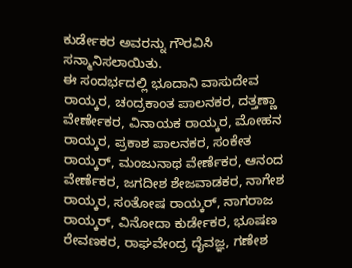ಕುರ್ಡೇಕರ ಅವರನ್ನು ಗೌರವಿಸಿ ಸನ್ಮಾನಿಸಲಾಯಿತು.
ಈ ಸಂದರ್ಭದಲ್ಲಿ ಭೂದಾನಿ ವಾಸುದೇವ ರಾಯ್ಕರ, ಚಂದ್ರಕಾಂತ ಪಾಲನಕರ, ದತ್ತಣ್ಣಾ ವೇರ್ಣೇಕರ, ವಿನಾಯಕ ರಾಯ್ಕರ, ಮೋಹನ ರಾಯ್ಕರ, ಪ್ರಕಾಶ ಪಾಲನಕರ, ಸಂಕೇತ ರಾಯ್ಕರ್, ಮಂಜುನಾಥ ವೇರ್ಣೆಕರ, ಆನಂದ ವೇರ್ಣೆಕರ, ಜಗದೀಶ ಶೇಜವಾಡಕರ, ನಾಗೇಶ ರಾಯ್ಕರ, ಸಂತೋಷ ರಾಯ್ಕರ್, ನಾಗರಾಜ ರಾಯ್ಕರ್, ವಿನೋದಾ ಕುರ್ಡೇಕರ, ಭೂಷಣ ರೇವಣಕರ, ರಾಘವೇಂದ್ರ ದೈವಜ್ಞ, ಗಣೇಶ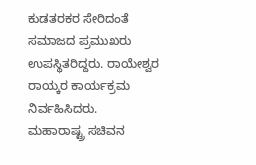ಕುಡತರಕರ ಸೇರಿದಂತೆ ಸಮಾಜದ ಪ್ರಮುಖರು ಉಪಸ್ಥಿತರಿದ್ದರು. ರಾಯೇಶ್ವರ ರಾಯ್ಕರ ಕಾರ್ಯಕ್ರಮ ನಿರ್ವಹಿಸಿದರು.
ಮಹಾರಾಷ್ಟ್ರ ಸಚಿವನ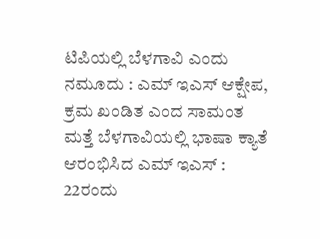ಟಿಪಿಯಲ್ಲಿ ಬೆಳಗಾವಿ ಎಂದು ನಮೂದು : ಎಮ್ ಇಎಸ್ ಆಕ್ಷೇಪ, ಕ್ರಮ ಖಂಡಿತ ಎಂದ ಸಾಮಂತ
ಮತ್ತೆ ಬೆಳಗಾವಿಯಲ್ಲಿ ಭಾಷಾ ಕ್ಯಾತೆ ಆರಂಭಿಸಿದ ಎಮ್ ಇಎಸ್ : 22ರಂದು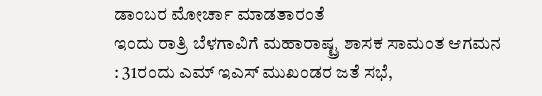ಡಾಂಬರ ಮೋರ್ಚಾ ಮಾಡತಾರಂತೆ
ಇಂದು ರಾತ್ರಿ ಬೆಳಗಾವಿಗೆ ಮಹಾರಾಷ್ಟ್ರ ಶಾಸಕ ಸಾಮಂತ ಆಗಮನ : 31ರಂದು ಎಮ್ ಇಎಸ್ ಮುಖಂಡರ ಜತೆ ಸಭೆ,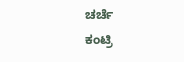ಚರ್ಚೆ
ಕಂಟ್ರಿ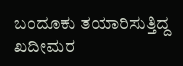ಬಂದೂಕು ತಯಾರಿಸುತ್ತಿದ್ದ ಖದೀಮರ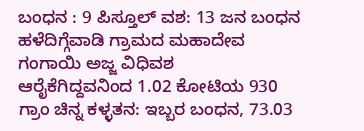ಬಂಧನ : 9 ಪಿಸ್ತೂಲ್ ವಶ: 13 ಜನ ಬಂಧನ
ಹಳೆದಿಗ್ಗೆವಾಡಿ ಗ್ರಾಮದ ಮಹಾದೇವ ಗಂಗಾಯಿ ಅಜ್ಜ ವಿಧಿವಶ
ಆರೈಕೆಗಿದ್ದವನಿಂದ 1.02 ಕೋಟಿಯ 930 ಗ್ರಾಂ ಚಿನ್ನ ಕಳ್ಳತನ: ಇಬ್ಬರ ಬಂಧನ, 73.03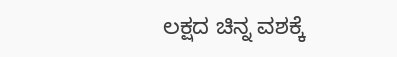ಲಕ್ಷದ ಚಿನ್ನ ವಶಕ್ಕೆ